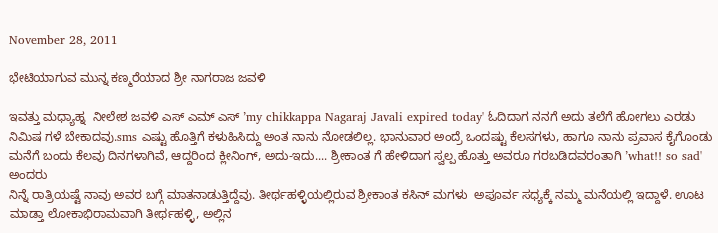November 28, 2011

ಭೇಟಿಯಾಗುವ ಮುನ್ನ ಕಣ್ಮರೆಯಾದ ಶ್ರೀ ನಾಗರಾಜ ಜವಳಿ

ಇವತ್ತು ಮಧ್ಯಾಹ್ನ  ನೀಲೇಶ ಜವಳಿ ಎಸ್ ಎಮ್ ಎಸ್ ’my chikkappa Nagaraj Javali expired today' ಓದಿದಾಗ ನನಗೆ ಅದು ತಲೆಗೆ ಹೋಗಲು ಎರಡು ನಿಮಿಷ ಗಳೆ ಬೇಕಾದವು.sms ಎಷ್ಟು ಹೊತ್ತಿಗೆ ಕಳುಹಿಸಿದ್ದು ಅಂತ ನಾನು ನೋಡಲಿಲ್ಲ. ಭಾನುವಾರ ಅಂದ್ರೆ ಒಂದಷ್ಟು ಕೆಲಸಗಳು, ಹಾಗೂ ನಾನು ಪ್ರವಾಸ ಕೈಗೊಂಡು ಮನೆಗೆ ಬಂದು ಕೆಲವು ದಿನಗಳಾಗಿವೆ, ಆದ್ದರಿಂದ ಕ್ಲೀನಿಂಗ್, ಅದು-ಇದು.... ಶ್ರೀಕಾಂತ ಗೆ ಹೇಳಿದಾಗ ಸ್ವಲ್ಪ ಹೊತ್ತು ಅವರೂ ಗರಬಡಿದವರಂತಾಗಿ ’what!! so sad' ಅಂದರು
ನಿನ್ನೆ ರಾತ್ರಿಯಷ್ಟೆ ನಾವು ಅವರ ಬಗ್ಗೆ ಮಾತನಾಡುತ್ತಿದ್ದೆವು. ತೀರ್ಥಹಳ್ಳಿಯಲ್ಲಿರುವ ಶ್ರೀಕಾಂತ ಕಸಿನ್ ಮಗಳು  ಅಪೂರ್ವ ಸಧ್ಯಕ್ಕೆ ನಮ್ಮ ಮನೆಯಲ್ಲಿ ಇದ್ದಾಳೆ. ಊಟ ಮಾಡ್ತಾ ಲೋಕಾಭಿರಾಮವಾಗಿ ತೀರ್ಥಹಳ್ಳಿ, ಅಲ್ಲಿನ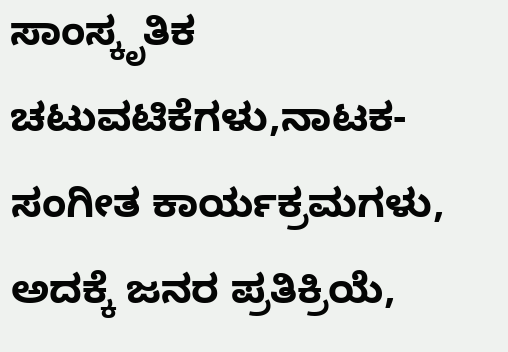ಸಾಂಸ್ಕೃತಿಕ ಚಟುವಟಿಕೆಗಳು,ನಾಟಕ-ಸಂಗೀತ ಕಾರ್ಯಕ್ರಮಗಳು, ಅದಕ್ಕೆ ಜನರ ಪ್ರತಿಕ್ರಿಯೆ,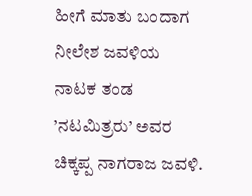ಹೀಗೆ ಮಾತು ಬಂದಾಗ ನೀಲೇಶ ಜವಳಿಯ ನಾಟಕ ತಂಡ ’ನಟಮಿತ್ರರು’ ಅವರ ಚಿಕ್ಕಪ್ಪ ನಾಗರಾಜ ಜವಳಿ.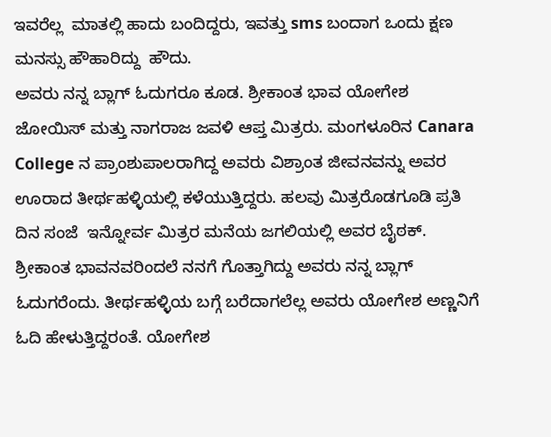ಇವರೆಲ್ಲ  ಮಾತಲ್ಲಿ ಹಾದು ಬಂದಿದ್ದರು, ಇವತ್ತು sms ಬಂದಾಗ ಒಂದು ಕ್ಷಣ ಮನಸ್ಸು ಹೌಹಾರಿದ್ದು  ಹೌದು.
ಅವರು ನನ್ನ ಬ್ಲಾಗ್ ಓದುಗರೂ ಕೂಡ. ಶ್ರೀಕಾಂತ ಭಾವ ಯೋಗೇಶ ಜೋಯಿಸ್ ಮತ್ತು ನಾಗರಾಜ ಜವಳಿ ಆಪ್ತ ಮಿತ್ರರು. ಮಂಗಳೂರಿನ Canara College ನ ಪ್ರಾಂಶುಪಾಲರಾಗಿದ್ದ ಅವರು ವಿಶ್ರಾಂತ ಜೀವನವನ್ನು ಅವರ ಊರಾದ ತೀರ್ಥಹಳ್ಳಿಯಲ್ಲಿ ಕಳೆಯುತ್ತಿದ್ದರು. ಹಲವು ಮಿತ್ರರೊಡಗೂಡಿ ಪ್ರತಿ ದಿನ ಸಂಜೆ  ಇನ್ನೋರ್ವ ಮಿತ್ರರ ಮನೆಯ ಜಗಲಿಯಲ್ಲಿ ಅವರ ಬೈಠಕ್. ಶ್ರೀಕಾಂತ ಭಾವನವರಿಂದಲೆ ನನಗೆ ಗೊತ್ತಾಗಿದ್ದು ಅವರು ನನ್ನ ಬ್ಲಾಗ್ ಓದುಗರೆಂದು. ತೀರ್ಥಹಳ್ಳಿಯ ಬಗ್ಗೆ ಬರೆದಾಗಲೆಲ್ಲ ಅವರು ಯೋಗೇಶ ಅಣ್ಣನಿಗೆ ಓದಿ ಹೇಳುತ್ತಿದ್ದರಂತೆ. ಯೋಗೇಶ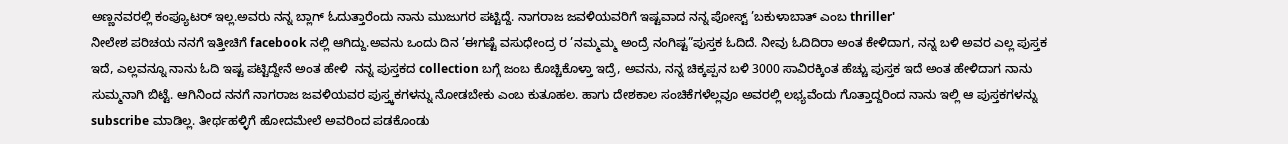ಅಣ್ಣನವರಲ್ಲಿ ಕಂಪ್ಯೂಟರ್ ಇಲ್ಲ.ಅವರು ನನ್ನ ಬ್ಲಾಗ್ ಓದುತ್ತಾರೆಂದು ನಾನು ಮುಜುಗರ ಪಟ್ಟಿದ್ದೆ. ನಾಗರಾಜ ಜವಳಿಯವರಿಗೆ ಇಷ್ಟವಾದ ನನ್ನ ಪೋಸ್ಟ್ ’ಬಕುಳಾಬಾತ್ ಎಂಬ thriller'
ನೀಲೇಶ ಪರಿಚಯ ನನಗೆ ಇತ್ತೀಚಿಗೆ facebook ನಲ್ಲಿ ಆಗಿದ್ದು.ಅವನು ಒಂದು ದಿನ ’ಈಗಷ್ಟೆ ವಸುಧೇಂದ್ರ ರ ’ನಮ್ಮಮ್ಮ ಅಂದ್ರೆ ನಂಗಿಷ್ಟ”ಪುಸ್ತಕ ಓದಿದೆ. ನೀವು ಓದಿದಿರಾ ಅಂತ ಕೇಳಿದಾಗ, ನನ್ನ ಬಳಿ ಅವರ ಎಲ್ಲ ಪುಸ್ತಕ ಇದೆ, ಎಲ್ಲವನ್ನೂ ನಾನು ಓದಿ ಇಷ್ಟ ಪಟ್ಟಿದ್ದೇನೆ ಅಂತ ಹೇಳಿ  ನನ್ನ ಪುಸ್ತಕದ collection ಬಗ್ಗೆ ಜಂಬ ಕೊಚ್ಚಿಕೊಳ್ತಾ ಇದ್ರೆ, ಅವನು, ನನ್ನ ಚಿಕ್ಕಪ್ಪನ ಬಳಿ 3000 ಸಾವಿರಕ್ಕಿಂತ ಹೆಚ್ಚು ಪುಸ್ತಕ ಇದೆ ಅಂತ ಹೇಳಿದಾಗ ನಾನು ಸುಮ್ಮನಾಗಿ ಬಿಟ್ಟೆ. ಆಗಿನಿಂದ ನನಗೆ ನಾಗರಾಜ ಜವಳಿಯವರ ಪುಸ್ತ್ಕಕಗಳನ್ನು ನೋಡಬೇಕು ಎಂಬ ಕುತೂಹಲ. ಹಾಗು ದೇಶಕಾಲ ಸಂಚಿಕೆಗಳೆಲ್ಲವೂ ಅವರಲ್ಲಿ ಲಭ್ಯವೆಂದು ಗೊತ್ತಾದ್ದರಿಂದ ನಾನು ಇಲ್ಲಿ ಆ ಪುಸ್ತಕಗಳನ್ನು subscribe ಮಾಡಿಲ್ಲ. ತೀರ್ಥಹಳ್ಳಿಗೆ ಹೋದಮೇಲೆ ಅವರಿಂದ ಪಡಕೊಂಡು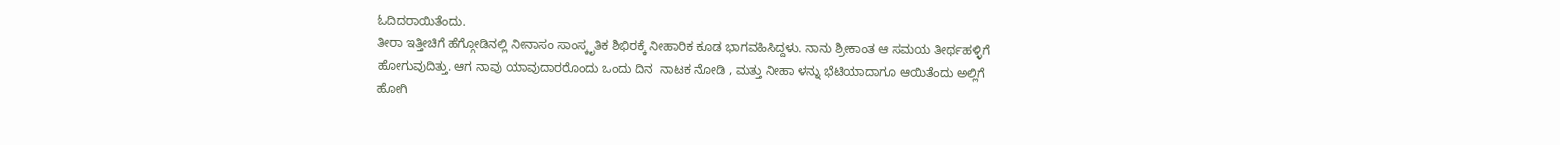ಓದಿದರಾಯಿತೆಂದು.
ತೀರಾ ಇತ್ತೀಚಿಗೆ ಹೆಗ್ಗೋಡಿನಲ್ಲಿ ನೀನಾಸಂ ಸಾಂಸ್ಕೃತಿಕ ಶಿಭಿರಕ್ಕೆ ನೀಹಾರಿಕ ಕೂಡ ಭಾಗವಹಿಸಿದ್ದಳು. ನಾನು ಶ್ರೀಕಾಂತ ಆ ಸಮಯ ತೀರ್ಥಹಳ್ಳಿಗೆ ಹೋಗುವುದಿತ್ತು. ಆಗ ನಾವು ಯಾವುದಾರರೊಂದು ಒಂದು ದಿನ  ನಾಟಕ ನೋಡಿ , ಮತ್ತು ನೀಹಾ ಳನ್ನು ಭೆಟಿಯಾದಾಗೂ ಆಯಿತೆಂದು ಅಲ್ಲಿಗೆ ಹೋಗಿ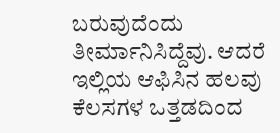ಬರುವುದೆಂದು ತೀರ್ಮಾನಿಸಿದ್ದೆವು. ಆದರೆ ಇಲ್ಲಿಯ ಆಫಿಸಿನ ಹಲವು ಕೆಲಸಗಳ ಒತ್ತಡದಿಂದ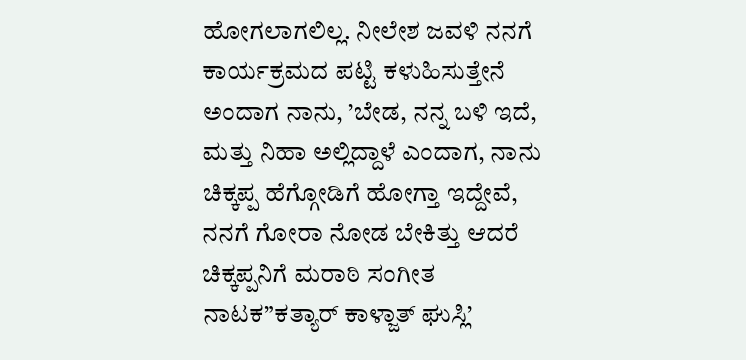ಹೋಗಲಾಗಲಿಲ್ಲ. ನೀಲೇಶ ಜವಳಿ ನನಗೆ ಕಾರ್ಯಕ್ರಮದ ಪಟ್ಟಿ ಕಳುಹಿಸುತ್ತೇನೆ ಅಂದಾಗ ನಾನು, ’ಬೇಡ, ನನ್ನ ಬಳಿ ಇದೆ, ಮತ್ತು ನಿಹಾ ಅಲ್ಲಿದ್ದಾಳೆ ಎಂದಾಗ, ನಾನು ಚಿಕ್ಕಪ್ಪ ಹೆಗ್ಗೋಡಿಗೆ ಹೋಗ್ತಾ ಇದ್ದೇವೆ, ನನಗೆ ಗೋರಾ ನೋಡ ಬೇಕಿತ್ತು ಆದರೆ ಚಿಕ್ಕಪ್ಪನಿಗೆ ಮರಾಠಿ ಸಂಗೀತ ನಾಟಕ”ಕತ್ಯಾರ್ ಕಾಳ್ಜಾತ್ ಘುಸ್ಲಿ’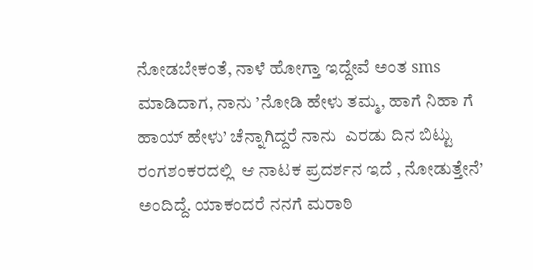ನೋಡಬೇಕಂತೆ, ನಾಳೆ ಹೋಗ್ತಾ ಇದ್ದೇವೆ ಅಂತ sms ಮಾಡಿದಾಗ, ನಾನು ’ನೋಡಿ ಹೇಳು ತಮ್ಮ, ಹಾಗೆ ನಿಹಾ ಗೆ ಹಾಯ್ ಹೇಳು’ ಚೆನ್ನಾಗಿದ್ದರೆ ನಾನು  ಎರಡು ದಿನ ಬಿಟ್ಟು ರಂಗಶಂಕರದಲ್ಲಿ  ಆ ನಾಟಕ ಪ್ರದರ್ಶನ ಇದೆ , ನೋಡುತ್ತೇನೆ’ ಅಂದಿದ್ದೆ. ಯಾಕಂದರೆ ನನಗೆ ಮರಾಠಿ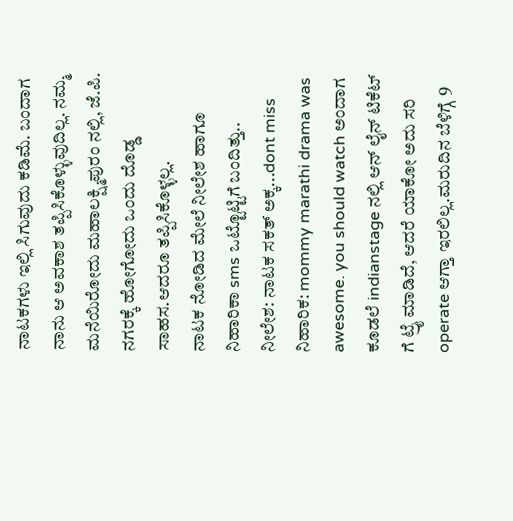ನಾಟಕಗಳು ಇಲ್ಲಿ ಸಿಗುವುದು ಕಡಿಮೆ. ಬಂದಾಗ ನಾನು ಆ ಅವಕಾಶ ತಪ್ಪಿಸಿಕೊಳ್ಳುವುದಿಲ್ಲ. ನಮ್ಮ ಮನೆಯಿರೋದು ಮಹಾಲಕ್ಷ್ಮಿಪುರಂ ನಲ್ಲಿ, ಜೆ.ಪಿ. ನಗರಕ್ಕೆ ಹೋಗೋದು ಒಂದು ದೊಡ್ಡ ಸಾಹಸ.ಆದರೂ ತಪ್ಪಿಸಿಕೊಳ್ಳಲ್ಲ.
ನಾಟಕ ನೋಡಿದ ಮೇಲೆ ನೀಲೇಶ ಹಾಗೂ ನಿಹಾರಿಕಾ sms ಒಟ್ಟೊಟ್ಟಿಗೆ ಬಂದಿತ್ತು..
ನೀಲೇಶ: ನಾಟಕ ಸಕತ್ ಅಕ್ಕ...dont miss
ನಿಹಾರಿಕ: mommy marathi drama was awesome. you should watch ಅಂದಾಗ ಕೂಡಲೆ indianstage ನಲ್ಲಿ ಆನ್ ಲೈನ್ ಟಿಕೆಟ್ ಗೆ ಟ್ರೈ ಮಾಡಿದೆ, ಆದರೆ ಯಾಕೋ ಅದು ಸರಿ operate ಆಗ್ತಾ ಇರಲಿಲ್ಲ.ಮರುದಿನ ಬೆಳಿಗ್ಗೆ 9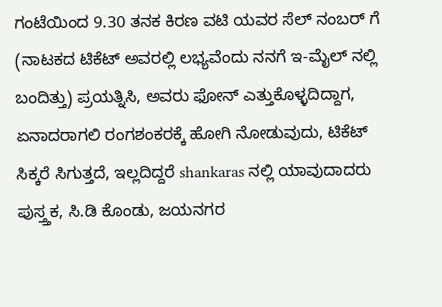ಗಂಟೆಯಿಂದ 9.30 ತನಕ ಕಿರಣ ವಟಿ ಯವರ ಸೆಲ್ ನಂಬರ್ ಗೆ (ನಾಟಕದ ಟಿಕೆಟ್ ಅವರಲ್ಲಿ ಲಭ್ಯವೆಂದು ನನಗೆ ಇ-ಮೈಲ್ ನಲ್ಲಿ ಬಂದಿತ್ತು) ಪ್ರಯತ್ನಿಸಿ, ಅವರು ಫೋನ್ ಎತ್ತುಕೊಳ್ಳದಿದ್ದಾಗ, ಏನಾದರಾಗಲಿ ರಂಗಶಂಕರಕ್ಕೆ ಹೋಗಿ ನೋಡುವುದು, ಟಿಕೆಟ್ ಸಿಕ್ಕರೆ ಸಿಗುತ್ತದೆ, ಇಲ್ಲದಿದ್ದರೆ shankaras ನಲ್ಲಿ ಯಾವುದಾದರು ಪುಸ್ತ್ತಕ, ಸಿ.ಡಿ ಕೊಂಡು, ಜಯನಗರ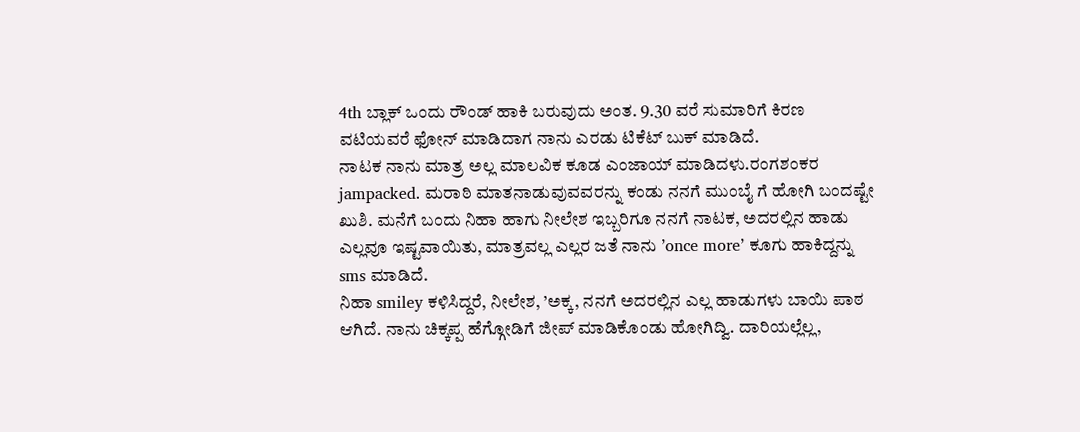4th ಬ್ಲಾಕ್ ಒಂದು ರೌಂಡ್ ಹಾಕಿ ಬರುವುದು ಅಂತ. 9.30 ವರೆ ಸುಮಾರಿಗೆ ಕಿರಣ ವಟಿಯವರೆ ಫೋನ್ ಮಾಡಿದಾಗ ನಾನು ಎರಡು ಟಿಕೆಟ್ ಬುಕ್ ಮಾಡಿದೆ.
ನಾಟಕ ನಾನು ಮಾತ್ರ ಅಲ್ಲ ಮಾಲವಿಕ ಕೂಡ ಎಂಜಾಯ್ ಮಾಡಿದಳು.ರಂಗಶಂಕರ jampacked. ಮರಾಠಿ ಮಾತನಾಡುವುವವರನ್ನು ಕಂಡು ನನಗೆ ಮುಂಬೈ ಗೆ ಹೋಗಿ ಬಂದಷ್ಟೇ ಖುಶಿ. ಮನೆಗೆ ಬಂದು ನಿಹಾ ಹಾಗು ನೀಲೇಶ ಇಬ್ಬರಿಗೂ ನನಗೆ ನಾಟಕ, ಅದರಲ್ಲಿನ ಹಾಡು ಎಲ್ಲವೂ ಇಷ್ಟವಾಯಿತು, ಮಾತ್ರವಲ್ಲ ಎಲ್ಲರ ಜತೆ ನಾನು ’once more’ ಕೂಗು ಹಾಕಿದ್ದನ್ನು sms ಮಾಡಿದೆ.
ನಿಹಾ smiley ಕಳಿಸಿದ್ದರೆ, ನೀಲೇಶ, ’ಅಕ್ಕ, ನನಗೆ ಅದರಲ್ಲಿನ ಎಲ್ಲ ಹಾಡುಗಳು ಬಾಯಿ ಪಾಠ ಆಗಿದೆ. ನಾನು ಚಿಕ್ಕಪ್ಪ ಹೆಗ್ಗೋಡಿಗೆ ಜೀಪ್ ಮಾಡಿಕೊಂಡು ಹೋಗಿದ್ವಿ. ದಾರಿಯಲ್ಲೆಲ್ಲ,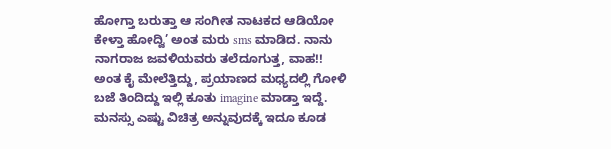ಹೋಗ್ತಾ ಬರುತ್ತಾ ಆ ಸಂಗೀತ ನಾಟಕದ ಆಡಿಯೋ ಕೇಳ್ತಾ ಹೋದ್ವಿ’ ಅಂತ ಮರು sms ಮಾಡಿದ. ನಾನು ನಾಗರಾಜ ಜವಳಿಯವರು ತಲೆದೂಗುತ್ತ, ವಾಹ!! ಅಂತ ಕೈ ಮೇಲೆತ್ತಿದ್ದು, ಪ್ರಯಾಣದ ಮಧ್ಯದಲ್ಲಿ ಗೋಳಿ ಬಜೆ ತಿಂದಿದ್ದು ಇಲ್ಲಿ ಕೂತು imagine ಮಾಡ್ತಾ ಇದ್ದೆ. ಮನಸ್ಸು ಎಷ್ಟು ವಿಚಿತ್ರ ಅನ್ನುವುದಕ್ಕೆ ಇದೂ ಕೂಡ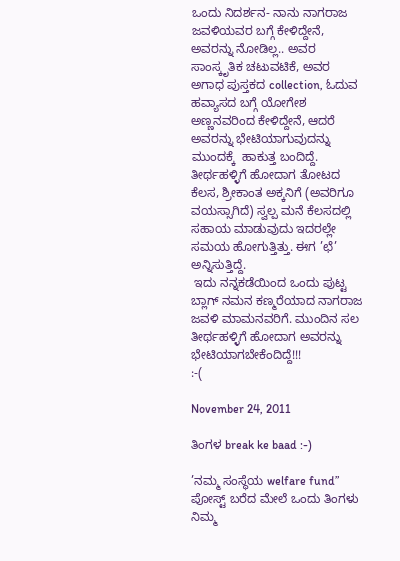ಒಂದು ನಿದರ್ಶನ- ನಾನು ನಾಗರಾಜ ಜವಳಿಯವರ ಬಗ್ಗೆ ಕೇಳಿದ್ದೇನೆ, ಅವರನ್ನು ನೋಡಿಲ್ಲ.. ಅವರ ಸಾಂಸ್ಕೃತಿಕ ಚಟುವಟಿಕೆ, ಅವರ ಅಗಾಧ ಪುಸ್ತಕದ collection, ಓದುವ ಹವ್ಯಾಸದ ಬಗ್ಗೆ ಯೋಗೇಶ ಅಣ್ಣನವರಿಂದ ಕೇಳಿದ್ದೇನೆ, ಆದರೆ ಅವರನ್ನು ಭೇಟಿಯಾಗುವುದನ್ನು ಮುಂದಕ್ಕೆ  ಹಾಕುತ್ತ ಬಂದಿದ್ದೆ. ತೀರ್ಥಹಳ್ಳಿಗೆ ಹೋದಾಗ ತೋಟದ ಕೆಲಸ, ಶ್ರೀಕಾಂತ ಅಕ್ಕನಿಗೆ (ಅವರಿಗೂ ವಯಸ್ಸಾಗಿದೆ) ಸ್ವಲ್ಪ ಮನೆ ಕೆಲಸದಲ್ಲಿ ಸಹಾಯ ಮಾಡುವುದು ಇದರಲ್ಲೇ ಸಮಯ ಹೋಗುತ್ತಿತ್ತು. ಈಗ ’ಛೆ’ ಅನ್ನಿಸುತ್ತಿದ್ದೆ.
 ಇದು ನನ್ನಕಡೆಯಿಂದ ಒಂದು ಪುಟ್ಟ  ಬ್ಲಾಗ್ ನಮನ ಕಣ್ಮರೆಯಾದ ನಾಗರಾಜ ಜವಳಿ ಮಾಮನವರಿಗೆ. ಮುಂದಿನ ಸಲ ತೀರ್ಥಹಳ್ಳಿಗೆ ಹೋದಾಗ ಅವರನ್ನು ಭೇಟಿಯಾಗಬೇಕೆಂದಿದ್ದೆ!!!
:-(

November 24, 2011

ತಿಂಗಳ break ke baad :-)

’ನಮ್ಮ ಸಂಸ್ಥೆಯ welfare fund” ಪೋಸ್ಟ್ ಬರೆದ ಮೇಲೆ ಒಂದು ತಿಂಗಳು ನಿಮ್ಮ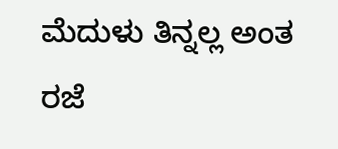ಮೆದುಳು ತಿನ್ನಲ್ಲ ಅಂತ ರಜೆ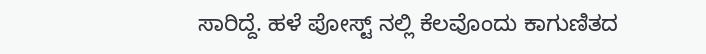ಸಾರಿದ್ದೆ. ಹಳೆ ಪೋಸ್ಟ್ ನಲ್ಲಿ ಕೆಲವೊಂದು ಕಾಗುಣಿತದ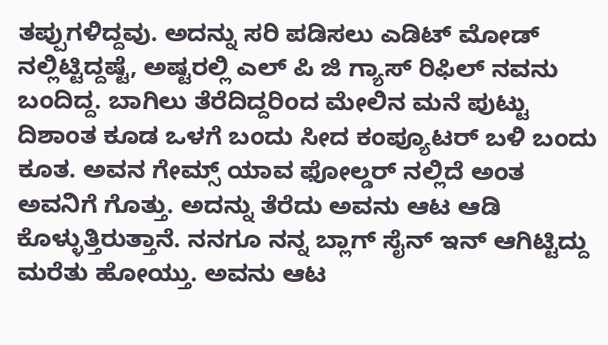ತಪ್ಪುಗಳಿದ್ದವು. ಅದನ್ನು ಸರಿ ಪಡಿಸಲು ಎಡಿಟ್ ಮೋಡ್ ನಲ್ಲಿಟ್ಟಿದ್ದಷ್ಟೆ, ಅಷ್ಟರಲ್ಲಿ ಎಲ್ ಪಿ ಜಿ ಗ್ಯಾಸ್ ರಿಫಿಲ್ ನವನು ಬಂದಿದ್ದ. ಬಾಗಿಲು ತೆರೆದಿದ್ದರಿಂದ ಮೇಲಿನ ಮನೆ ಪುಟ್ಟು ದಿಶಾಂತ ಕೂಡ ಒಳಗೆ ಬಂದು ಸೀದ ಕಂಪ್ಯೂಟರ್ ಬಳಿ ಬಂದು ಕೂತ. ಅವನ ಗೇಮ್ಸ್ ಯಾವ ಫೋಲ್ಡರ್ ನಲ್ಲಿದೆ ಅಂತ ಅವನಿಗೆ ಗೊತ್ತು. ಅದನ್ನು ತೆರೆದು ಅವನು ಆಟ ಆಡಿ ಕೊಳ್ಳುತ್ತಿರುತ್ತಾನೆ. ನನಗೂ ನನ್ನ ಬ್ಲಾಗ್ ಸೈನ್ ಇನ್ ಆಗಿಟ್ಟಿದ್ದು ಮರೆತು ಹೋಯ್ತು. ಅವನು ಆಟ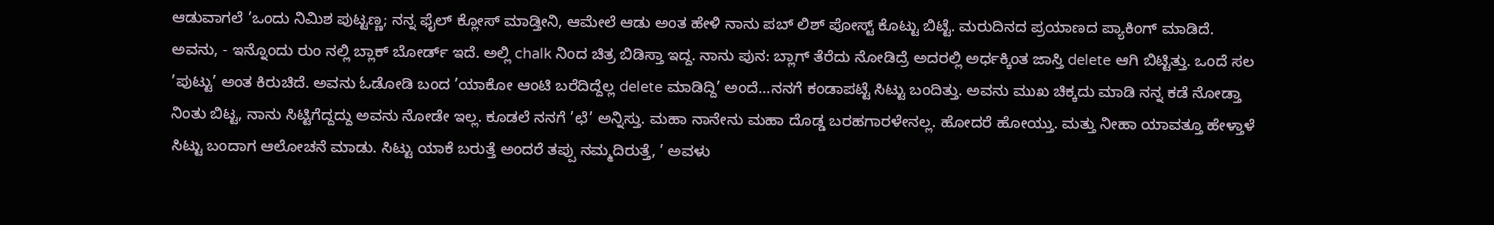ಆಡುವಾಗಲೆ ’ಒಂದು ನಿಮಿಶ ಪುಟ್ಟಣ್ಣ; ನನ್ನ ಫೈಲ್ ಕ್ಲೋಸ್ ಮಾಡ್ತೀನಿ, ಆಮೇಲೆ ಆಡು ಅಂತ ಹೇಳಿ ನಾನು ಪಬ್ ಲಿಶ್ ಪೋಸ್ಟ್ ಕೊಟ್ಟು ಬಿಟ್ಟೆ. ಮರುದಿನದ ಪ್ರಯಾಣದ ಪ್ಯಾಕಿಂಗ್ ಮಾಡಿದೆ. ಅವನು, - ಇನ್ನೊಂದು ರುಂ ನಲ್ಲಿ ಬ್ಲಾಕ್ ಬೋರ್ಡ್ ಇದೆ. ಅಲ್ಲಿ chalk ನಿಂದ ಚಿತ್ರ ಬಿಡಿಸ್ತಾ ಇದ್ದ. ನಾನು ಪುನ: ಬ್ಲಾಗ್ ತೆರೆದು ನೋಡಿದ್ರೆ ಅದರಲ್ಲಿ ಅರ್ಧಕ್ಕಿಂತ ಜಾಸ್ತಿ delete ಆಗಿ ಬಿಟ್ಟಿತ್ತು. ಒಂದೆ ಸಲ ’ಪುಟ್ಟು’ ಅಂತ ಕಿರುಚಿದೆ. ಅವನು ಓಡೋಡಿ ಬಂದ ’ಯಾಕೋ ಆಂಟಿ ಬರೆದಿದ್ದೆಲ್ಲ delete ಮಾಡಿದ್ದಿ’ ಅಂದೆ...ನನಗೆ ಕಂಡಾಪಟ್ಟೆ ಸಿಟ್ಟು ಬಂದಿತ್ತು. ಅವನು ಮುಖ ಚಿಕ್ಕದು ಮಾಡಿ ನನ್ನ ಕಡೆ ನೋಡ್ತಾ ನಿಂತು ಬಿಟ್ಟ, ನಾನು ಸಿಟ್ಟಿಗೆದ್ದದ್ದು ಅವನು ನೋಡೇ ಇಲ್ಲ. ಕೂಡಲೆ ನನಗೆ ’ಛೆ’ ಅನ್ನಿಸ್ತು. ಮಹಾ ನಾನೇನು ಮಹಾ ದೊಡ್ಡ ಬರಹಗಾರಳೇನಲ್ಲ. ಹೋದರೆ ಹೋಯ್ತು. ಮತ್ತು ನೀಹಾ ಯಾವತ್ತೂ ಹೇಳ್ತಾಳೆ ಸಿಟ್ಟು ಬಂದಾಗ ಆಲೋಚನೆ ಮಾಡು. ಸಿಟ್ಟು ಯಾಕೆ ಬರುತ್ತೆ ಅಂದರೆ ತಪ್ಪು ನಮ್ಮದಿರುತ್ತೆ, ’ ಅವಳು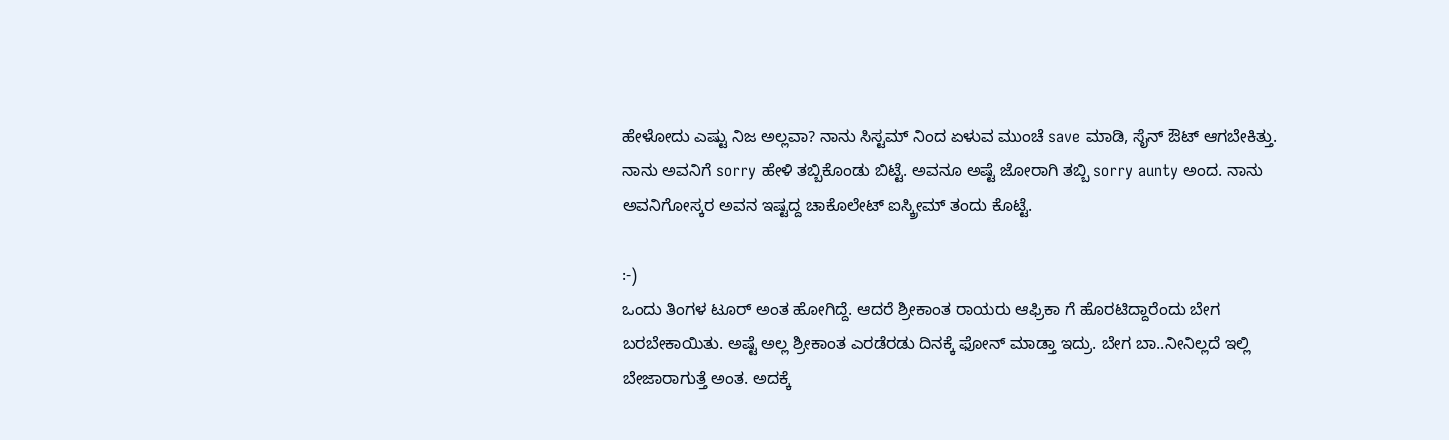ಹೇಳೋದು ಎಷ್ಟು ನಿಜ ಅಲ್ಲವಾ? ನಾನು ಸಿಸ್ಟಮ್ ನಿಂದ ಏಳುವ ಮುಂಚೆ save ಮಾಡಿ, ಸೈನ್ ಔಟ್ ಆಗಬೇಕಿತ್ತು. ನಾನು ಅವನಿಗೆ sorry ಹೇಳಿ ತಬ್ಬಿಕೊಂಡು ಬಿಟ್ಟೆ. ಅವನೂ ಅಷ್ಟೆ ಜೋರಾಗಿ ತಬ್ಬಿ sorry aunty ಅಂದ. ನಾನು ಅವನಿಗೋಸ್ಕರ ಅವನ ಇಷ್ಟದ್ದ ಚಾಕೊಲೇಟ್ ಐಸ್ಕ್ರೀಮ್ ತಂದು ಕೊಟ್ಟೆ.

:-)
ಒಂದು ತಿಂಗಳ ಟೂರ್ ಅಂತ ಹೋಗಿದ್ದೆ. ಆದರೆ ಶ್ರೀಕಾಂತ ರಾಯರು ಆಫ್ರಿಕಾ ಗೆ ಹೊರಟಿದ್ದಾರೆಂದು ಬೇಗ ಬರಬೇಕಾಯಿತು. ಅಷ್ಟೆ ಅಲ್ಲ ಶ್ರೀಕಾಂತ ಎರಡೆರಡು ದಿನಕ್ಕೆ ಫೋನ್ ಮಾಡ್ತಾ ಇದ್ರು. ಬೇಗ ಬಾ..ನೀನಿಲ್ಲದೆ ಇಲ್ಲಿ ಬೇಜಾರಾಗುತ್ತೆ ಅಂತ. ಅದಕ್ಕೆ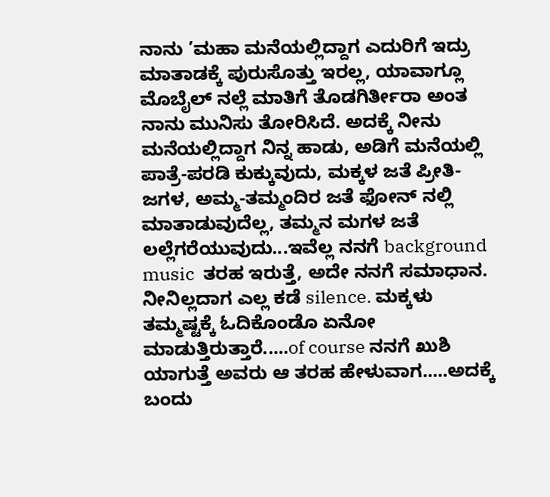ನಾನು ’ಮಹಾ ಮನೆಯಲ್ಲಿದ್ದಾಗ ಎದುರಿಗೆ ಇದ್ರು ಮಾತಾಡಕ್ಕೆ ಪುರುಸೊತ್ತು ಇರಲ್ಲ, ಯಾವಾಗ್ಲೂ ಮೊಬೈಲ್ ನಲ್ಲೆ ಮಾತಿಗೆ ತೊಡಗಿರ್ತೀರಾ ಅಂತ ನಾನು ಮುನಿಸು ತೋರಿಸಿದೆ. ಅದಕ್ಕೆ ನೀನು ಮನೆಯಲ್ಲಿದ್ದಾಗ ನಿನ್ನ ಹಾಡು, ಅಡಿಗೆ ಮನೆಯಲ್ಲಿ ಪಾತ್ರೆ-ಪರಡಿ ಕುಕ್ಕುವುದು, ಮಕ್ಕಳ ಜತೆ ಪ್ರೀತಿ-ಜಗಳ, ಅಮ್ಮ-ತಮ್ಮಂದಿರ ಜತೆ ಫೋನ್ ನಲ್ಲಿ ಮಾತಾಡುವುದೆಲ್ಲ, ತಮ್ಮನ ಮಗಳ ಜತೆ ಲಲ್ಲೆಗರೆಯುವುದು...ಇವೆಲ್ಲ ನನಗೆ background music  ತರಹ ಇರುತ್ತೆ, ಅದೇ ನನಗೆ ಸಮಾಧಾನ. ನೀನಿಲ್ಲದಾಗ ಎಲ್ಲ ಕಡೆ silence. ಮಕ್ಕಳು ತಮ್ಮಷ್ಟಕ್ಕೆ ಓದಿಕೊಂಡೊ ಏನೋ ಮಾಡುತ್ತಿರುತ್ತಾರೆ.....of course ನನಗೆ ಖುಶಿ ಯಾಗುತ್ತೆ ಅವರು ಆ ತರಹ ಹೇಳುವಾಗ.....ಅದಕ್ಕೆ ಬಂದು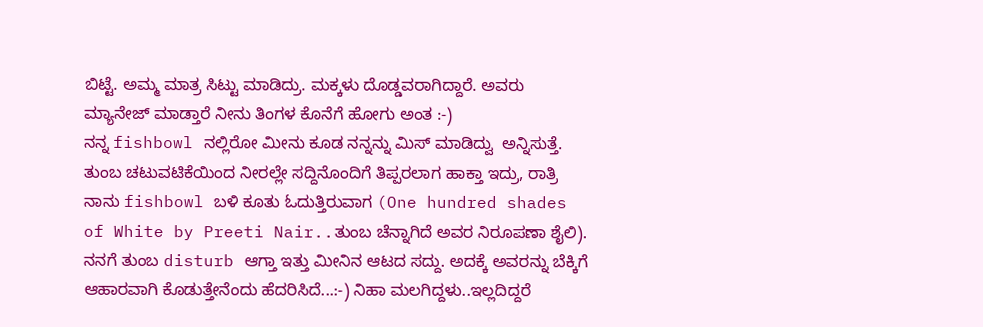ಬಿಟ್ಟೆ. ಅಮ್ಮ ಮಾತ್ರ ಸಿಟ್ಟು ಮಾಡಿದ್ರು. ಮಕ್ಕಳು ದೊಡ್ಡವರಾಗಿದ್ದಾರೆ. ಅವರು ಮ್ಯಾನೇಜ್ ಮಾಡ್ತಾರೆ ನೀನು ತಿಂಗಳ ಕೊನೆಗೆ ಹೋಗು ಅಂತ :-)
ನನ್ನ fishbowl ನಲ್ಲಿರೋ ಮೀನು ಕೂಡ ನನ್ನನ್ನು ಮಿಸ್ ಮಾಡಿದ್ವು  ಅನ್ನಿಸುತ್ತೆ. ತುಂಬ ಚಟುವಟಿಕೆಯಿಂದ ನೀರಲ್ಲೇ ಸದ್ದಿನೊಂದಿಗೆ ತಿಪ್ಪರಲಾಗ ಹಾಕ್ತಾ ಇದ್ರು, ರಾತ್ರಿ ನಾನು fishbowl ಬಳಿ ಕೂತು ಓದುತ್ತಿರುವಾಗ (One hundred shades of White by Preeti Nair..ತುಂಬ ಚೆನ್ನಾಗಿದೆ ಅವರ ನಿರೂಪಣಾ ಶೈಲಿ). ನನಗೆ ತುಂಬ disturb ಆಗ್ತಾ ಇತ್ತು ಮೀನಿನ ಆಟದ ಸದ್ದು. ಅದಕ್ಕೆ ಅವರನ್ನು ಬೆಕ್ಕಿಗೆ ಆಹಾರವಾಗಿ ಕೊಡುತ್ತೇನೆಂದು ಹೆದರಿಸಿದೆ...:-) ನಿಹಾ ಮಲಗಿದ್ದಳು..ಇಲ್ಲದಿದ್ದರೆ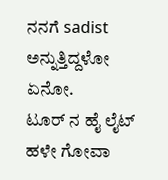ನನಗೆ sadist      ಅನ್ನುತ್ತಿದ್ದಳೋ ಏನೋ.
ಟೂರ್ ನ ಹೈ ಲೈಟ್ ಹಳೇ ಗೋವಾ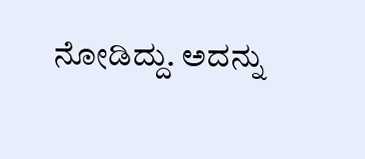ನೋಡಿದ್ದು. ಅದನ್ನು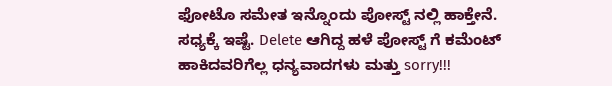ಫೋಟೊ ಸಮೇತ ಇನ್ನೊಂದು ಪೋಸ್ಟ್ ನಲ್ಲಿ ಹಾಕ್ತೇನೆ.
ಸಧ್ಯಕ್ಕೆ ಇಷ್ಟೆ. Delete ಆಗಿದ್ದ ಹಳೆ ಪೋಸ್ಟ್ ಗೆ ಕಮೆಂಟ್ ಹಾಕಿದವರಿಗೆಲ್ಲ ಧನ್ಯವಾದಗಳು ಮತ್ತು sorry!!!